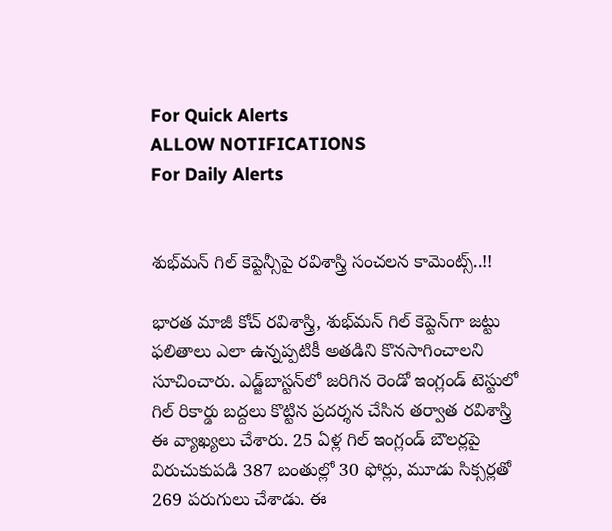For Quick Alerts
ALLOW NOTIFICATIONS
For Daily Alerts


శుభ్‌మన్ గిల్ కెప్టెన్సీపై రవిశాస్త్రి సంచలన కామెంట్స్..!!

భారత మాజీ కోచ్ రవిశాస్త్రి, శుభ్‌మన్ గిల్ కెప్టెన్‌గా జట్టు ఫలితాలు ఎలా ఉన్నప్పటికీ అతడిని కొనసాగించాలని సూచించారు. ఎడ్జ్‌బాస్టన్‌లో జరిగిన రెండో ఇంగ్లండ్ టెస్టులో గిల్ రికార్డు బద్దలు కొట్టిన ప్రదర్శన చేసిన తర్వాత రవిశాస్త్రి ఈ వ్యాఖ్యలు చేశారు. 25 ఏళ్ల గిల్ ఇంగ్లండ్ బౌలర్లపై విరుచుకుపడి 387 బంతుల్లో 30 ఫోర్లు, మూడు సిక్సర్లతో 269 పరుగులు చేశాడు. ఈ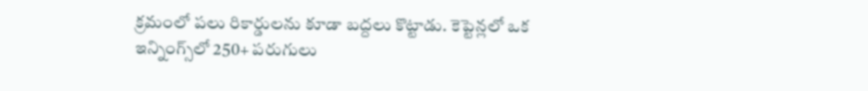క్రమంలో పలు రికార్డులను కూడా బద్దలు కొట్టాడు. కెప్టెన్లలో ఒక ఇన్నింగ్స్‌లో 250+ పరుగులు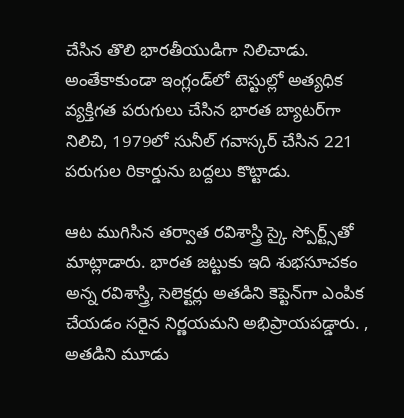చేసిన తొలి భారతీయుడిగా నిలిచాడు. అంతేకాకుండా ఇంగ్లండ్‌లో టెస్టుల్లో అత్యధిక వ్యక్తిగత పరుగులు చేసిన భారత బ్యాటర్‌గా నిలిచి, 1979లో సునీల్ గవాస్కర్ చేసిన 221 పరుగుల రికార్డును బద్దలు కొట్టాడు.

ఆట ముగిసిన తర్వాత రవిశాస్త్రి స్కై స్పోర్ట్స్‌తో మాట్లాడారు. భారత జట్టుకు ఇది శుభసూచకం అన్న రవిశాస్త్రి, సెలెక్టర్లు అతడిని కెప్టెన్‌గా ఎంపిక చేయడం సరైన నిర్ణయమని అభిప్రాయపడ్డారు. , అతడిని మూడు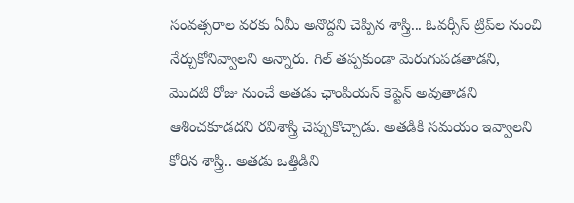సంవత్సరాల వరకు ఏమీ అనొద్దని చెప్పిన శాస్త్రి... ఓవర్సీస్ ట్రిప్‌ల నుంచి నేర్చుకోనివ్వాలని అన్నారు. గిల్ తప్పకుండా మెరుగుపడతాడని, మొదటి రోజు నుంచే అతడు ఛాంపియన్ కెప్టెన్ అవుతాడని ఆశించకూడదని రవిశాస్త్రి చెప్పుకొచ్చాడు. అతడికి సమయం ఇవ్వాలని కోరిన శాస్త్రి.. అతడు ఒత్తిడిని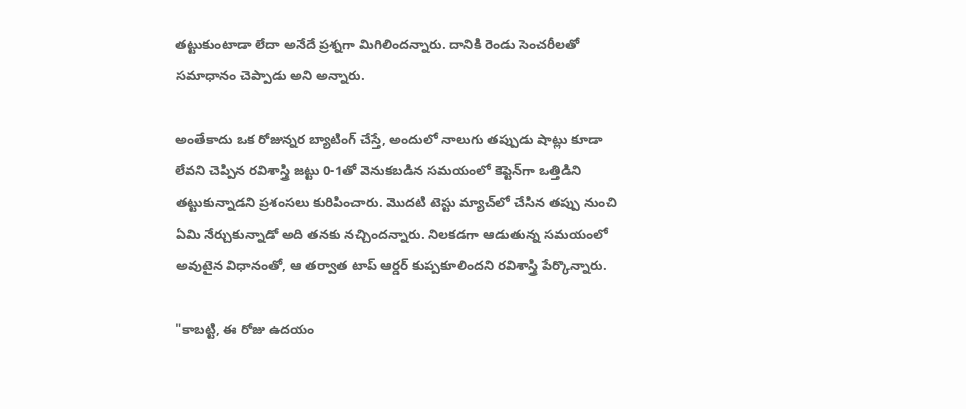తట్టుకుంటాడా లేదా అనేదే ప్రశ్నగా మిగిలిందన్నారు. దానికి రెండు సెంచరీలతో సమాధానం చెప్పాడు అని అన్నారు.

అంతేకాదు ఒక రోజున్నర బ్యాటింగ్ చేస్తే, అందులో నాలుగు తప్పుడు షాట్లు కూడా లేవని చెప్పిన రవిశాస్త్రి జట్టు 0-1తో వెనుకబడిన సమయంలో కెప్టెన్‌గా ఒత్తిడిని తట్టుకున్నాడని ప్రశంసలు కురిపించారు. మొదటి టెస్టు మ్యాచ్‌లో చేసిన తప్పు నుంచి ఏమి నేర్చుకున్నాడో అది తనకు నచ్చిందన్నారు. నిలకడగా ఆడుతున్న సమయంలో అవుటైన విధానంతో, ఆ తర్వాత టాప్ ఆర్డర్ కుప్పకూలిందని రవిశాస్త్రి పేర్కొన్నారు.

"కాబట్టి, ఈ రోజు ఉదయం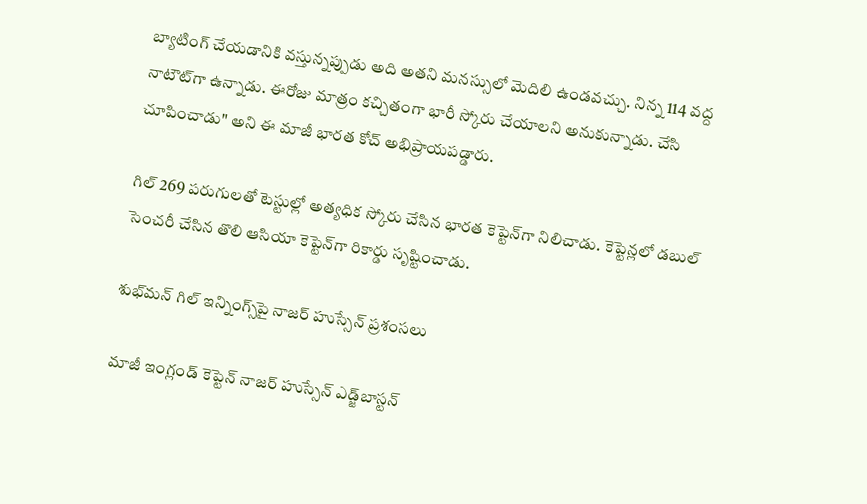బ్యాటింగ్ చేయడానికి వస్తున్నప్పుడు అది అతని మనస్సులో మెదిలి ఉండవచ్చు. నిన్న 114 వద్ద నాటౌట్‌గా ఉన్నాడు. ఈరోజు మాత్రం కచ్చితంగా భారీ స్కోరు చేయాలని అనుకున్నాడు. చేసి చూపించాడు" అని ఈ మాజీ భారత కోచ్ అభిప్రాయపడ్డారు.

గిల్ 269 పరుగులతో టెస్టుల్లో అత్యధిక స్కోరు చేసిన భారత కెప్టెన్‌గా నిలిచాడు. కెప్టెన్లలో డబుల్ సెంచరీ చేసిన తొలి ఆసియా కెప్టెన్‌గా రికార్డు సృష్టించాడు.

శుభ్‌మన్ గిల్ ఇన్నింగ్స్‌పై నాజర్ హుస్సేన్ ప్రశంసలు

మాజీ ఇంగ్లండ్ కెప్టెన్ నాజర్ హుస్సేన్ ఎడ్జ్‌బాస్టన్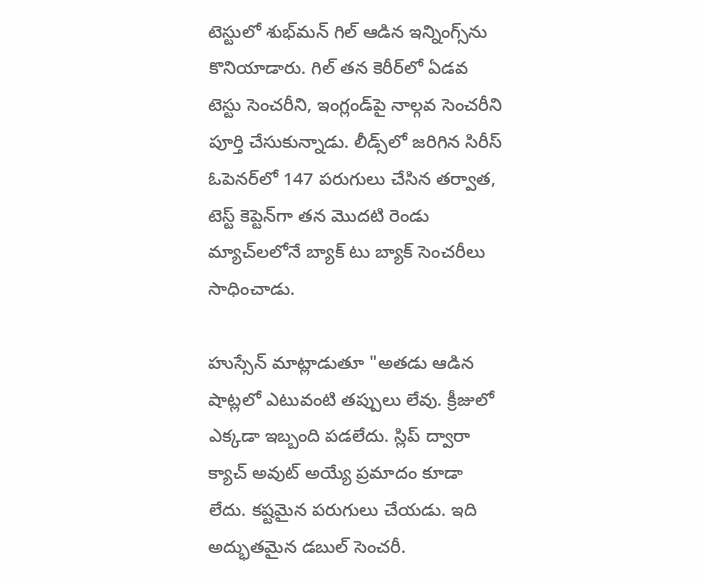టెస్టులో శుభ్‌మన్ గిల్ ఆడిన ఇన్నింగ్స్‌ను కొనియాడారు. గిల్ తన కెరీర్‌లో ఏడవ టెస్టు సెంచరీని, ఇంగ్లండ్‌పై నాల్గవ సెంచరీని పూర్తి చేసుకున్నాడు. లీడ్స్‌లో జరిగిన సిరీస్ ఓపెనర్‌లో 147 పరుగులు చేసిన తర్వాత, టెస్ట్ కెప్టెన్‌గా తన మొదటి రెండు మ్యాచ్‌లలోనే బ్యాక్ టు బ్యాక్ సెంచరీలు సాధించాడు.

హుస్సేన్ మాట్లాడుతూ "అతడు ఆడిన షాట్లలో ఎటువంటి తప్పులు లేవు. క్రీజులో ఎక్కడా ఇబ్బంది పడలేదు. స్లిప్ ద్వారా క్యాచ్ అవుట్ అయ్యే ప్రమాదం కూడా లేదు. కష్టమైన పరుగులు చేయడు. ఇది అద్భుతమైన డబుల్ సెంచరీ.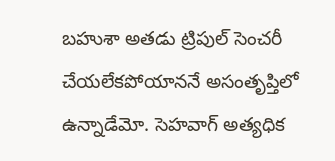బహుశా అతడు ట్రిపుల్ సెంచరీ చేయలేకపోయాననే అసంతృప్తిలో ఉన్నాడేమో. సెహవాగ్ అత్యధిక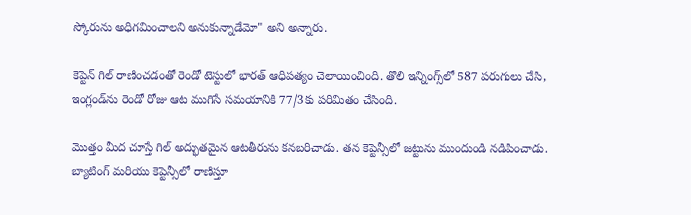స్కోరును అధిగమించాలని అనుకున్నాడేమో" అని అన్నారు.

కెప్టెన్ గిల్ రాణించడంతో రెండో టెస్టులో భారత్ ఆధిపత్యం చెలాయించింది. తొలి ఇన్నింగ్స్‌లో 587 పరుగులు చేసి, ఇంగ్లండ్‌ను రెండో రోజు ఆట ముగిసే సమయానికి 77/3కు పరిమితం చేసింది.

మొత్తం మీద చూస్తే గిల్ అద్భుతమైన ఆటతీరును కనబరిచాడు. తన కెప్టెన్సీలో జట్టును ముందుండి నడిపించాడు. బ్యాటింగ్ మరియు కెప్టెన్సీలో రాణిస్తూ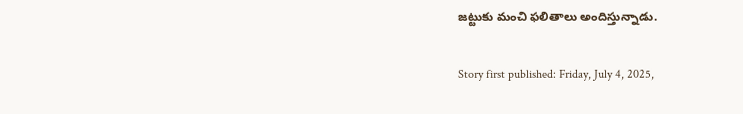జట్టుకు మంచి ఫలితాలు అందిస్తున్నాడు.

Story first published: Friday, July 4, 2025,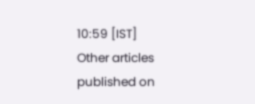10:59 [IST]
Other articles published on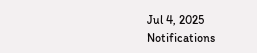Jul 4, 2025
Notifications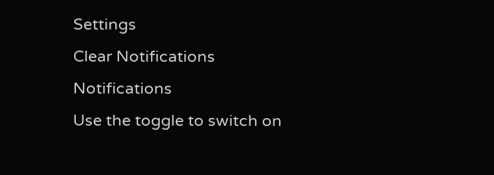Settings
Clear Notifications
Notifications
Use the toggle to switch on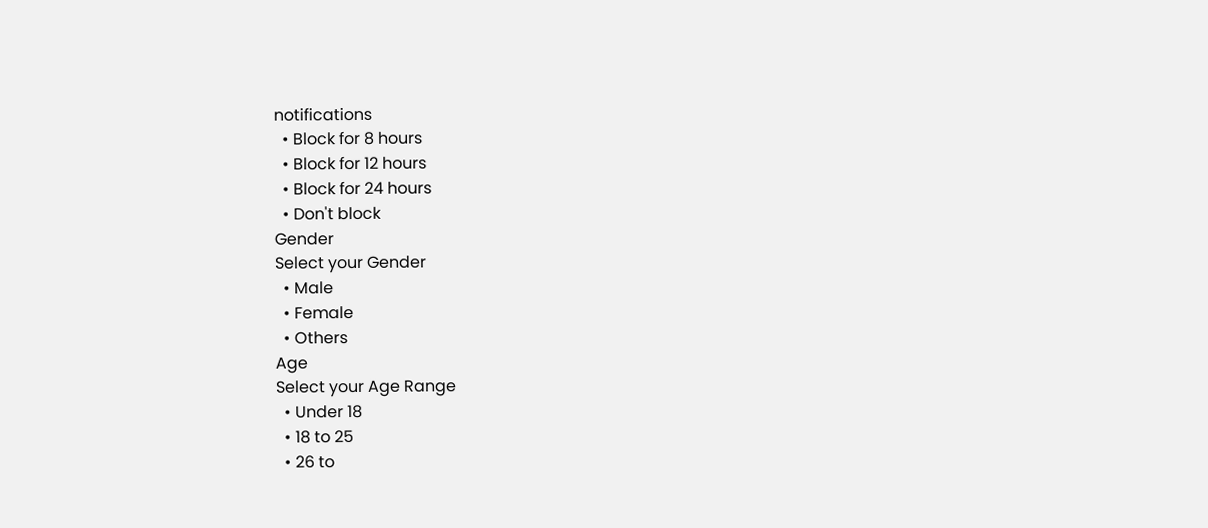notifications
  • Block for 8 hours
  • Block for 12 hours
  • Block for 24 hours
  • Don't block
Gender
Select your Gender
  • Male
  • Female
  • Others
Age
Select your Age Range
  • Under 18
  • 18 to 25
  • 26 to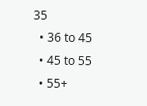35
  • 36 to 45
  • 45 to 55
  • 55+